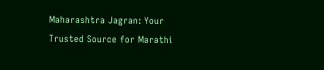Maharashtra Jagran: Your Trusted Source for Marathi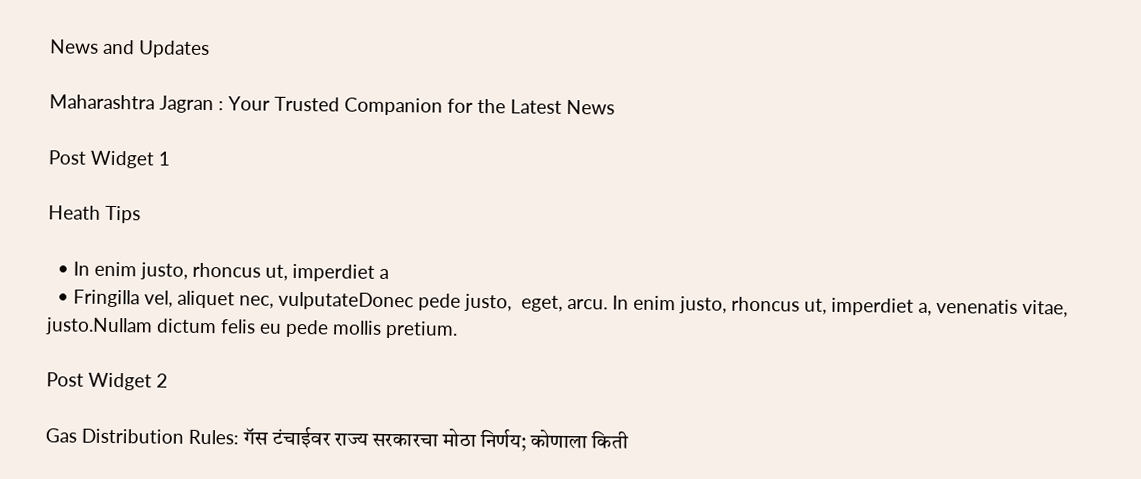News and Updates

Maharashtra Jagran : Your Trusted Companion for the Latest News

Post Widget 1

Heath Tips

  • In enim justo, rhoncus ut, imperdiet a
  • Fringilla vel, aliquet nec, vulputateDonec pede justo,  eget, arcu. In enim justo, rhoncus ut, imperdiet a, venenatis vitae, justo.Nullam dictum felis eu pede mollis pretium.

Post Widget 2

Gas Distribution Rules: गॅस टंचाईवर राज्य सरकारचा मोठा निर्णय; कोणाला किती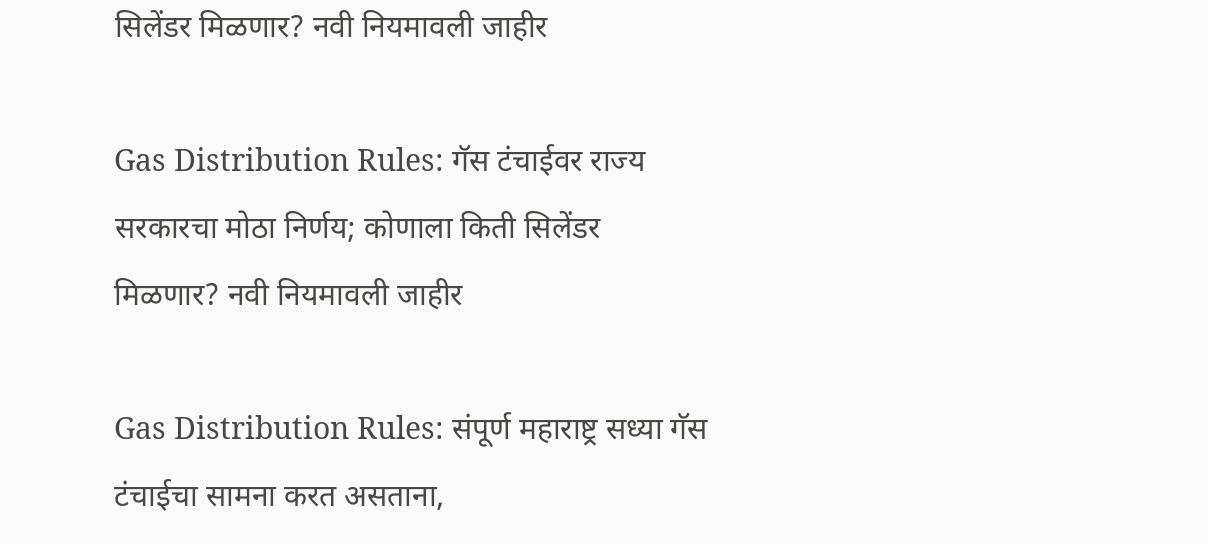सिलेंडर मिळणार? नवी नियमावली जाहीर

Gas Distribution Rules: गॅस टंचाईवर राज्य सरकारचा मोठा निर्णय; कोणाला किती सिलेंडर मिळणार? नवी नियमावली जाहीर

Gas Distribution Rules: संपूर्ण महाराष्ट्र सध्या गॅस टंचाईचा सामना करत असताना,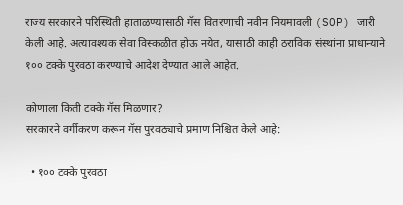राज्य सरकारने परिस्थिती हाताळण्यासाठी गॅस वितरणाची नवीन नियमावली (SOP) जारी केली आहे. अत्यावश्यक सेवा विस्कळीत होऊ नयेत, यासाठी काही ठराविक संस्थांना प्राधान्याने १०० टक्के पुरवठा करण्याचे आदेश देण्यात आले आहेत.

कोणाला किती टक्के गॅस मिळणार?
सरकारने वर्गीकरण करून गॅस पुरवठ्याचे प्रमाण निश्चित केले आहे:

  • १०० टक्के पुरवठा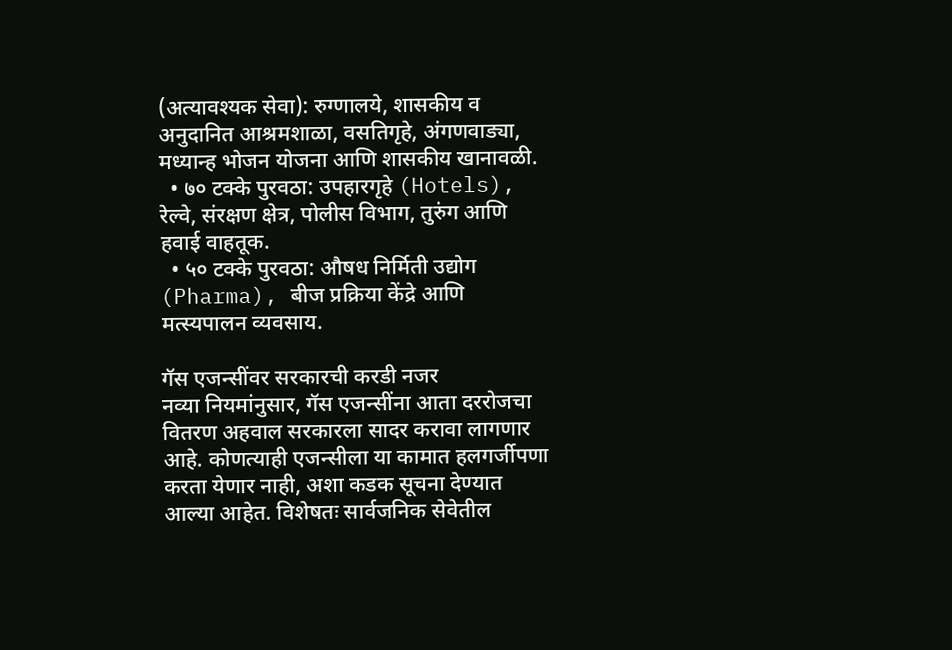(अत्यावश्यक सेवा): रुग्णालये, शासकीय व अनुदानित आश्रमशाळा, वसतिगृहे, अंगणवाड्या, मध्यान्ह भोजन योजना आणि शासकीय खानावळी.
  • ७० टक्के पुरवठा: उपहारगृहे (Hotels), रेल्वे, संरक्षण क्षेत्र, पोलीस विभाग, तुरुंग आणि हवाई वाहतूक.
  • ५० टक्के पुरवठा: औषध निर्मिती उद्योग (Pharma), बीज प्रक्रिया केंद्रे आणि मत्स्यपालन व्यवसाय.

गॅस एजन्सींवर सरकारची करडी नजर
नव्या नियमांनुसार, गॅस एजन्सींना आता दररोजचा वितरण अहवाल सरकारला सादर करावा लागणार आहे. कोणत्याही एजन्सीला या कामात हलगर्जीपणा करता येणार नाही, अशा कडक सूचना देण्यात आल्या आहेत. विशेषतः सार्वजनिक सेवेतील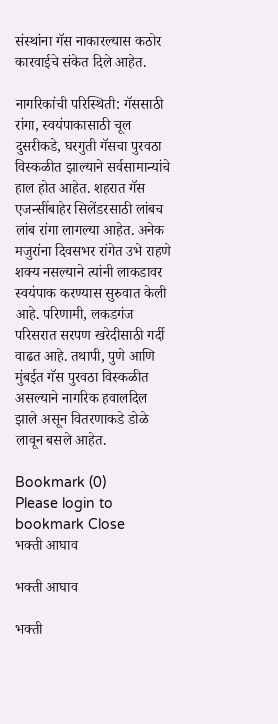संस्थांना गॅस नाकारल्यास कठोर कारवाईचे संकेत दिले आहेत.

नागरिकांची परिस्थिती: गॅससाठी रांगा, स्वयंपाकासाठी चूल
दुसरीकडे, घरगुती गॅसचा पुरवठा विस्कळीत झाल्याने सर्वसामान्यांचे हाल होत आहेत. शहरात गॅस एजन्सींबाहेर सिलेंडरसाठी लांबच लांब रांगा लागल्या आहेत. अनेक मजुरांना दिवसभर रांगेत उभे राहणे शक्य नसल्याने त्यांनी लाकडावर स्वयंपाक करण्यास सुरुवात केली आहे. परिणामी, लकडगंज परिसरात सरपण खरेदीसाठी गर्दी वाढत आहे. तथापी, पुणे आणि मुंबईत गॅस पुरवठा विस्कळीत असल्याने नागरिक हवालदिल झाले असून वितरणाकडे डोळे लावून बसले आहेत.

Bookmark (0)
Please login to bookmark Close
भक्ती आघाव

भक्ती आघाव

भक्ती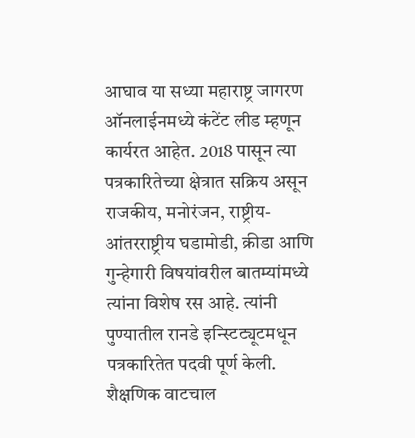आघाव या सध्या महाराष्ट्र जागरण ऑनलाईनमध्ये कंटेंट लीड म्हणून कार्यरत आहेत. 2018 पासून त्या पत्रकारितेच्या क्षेत्रात सक्रिय असून राजकीय, मनोरंजन, राष्ट्रीय-आंतरराष्ट्रीय घडामोडी, क्रीडा आणि गुन्हेगारी विषयांवरील बातम्यांमध्ये त्यांना विशेष रस आहे. त्यांनी पुण्यातील रानडे इन्स्टिट्यूटमधून पत्रकारितेत पदवी पूर्ण केली. शैक्षणिक वाटचाल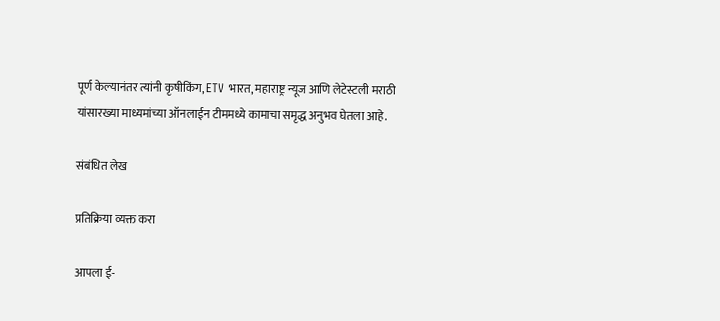पूर्ण केल्यानंतर त्यांनी कृषीकिंग, ETV भारत, महाराष्ट्र न्यूज आणि लेटेस्टली मराठी यांसारख्या माध्यमांच्या ऑनलाईन टीममध्ये कामाचा समृद्ध अनुभव घेतला आहे.

संबंधित लेख

प्रतिक्रिया व्यक्त करा

आपला ई-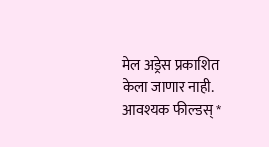मेल अड्रेस प्रकाशित केला जाणार नाही. आवश्यक फील्डस् *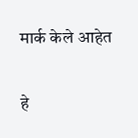मार्क केले आहेत

हे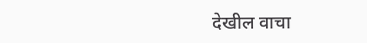देखील वाचा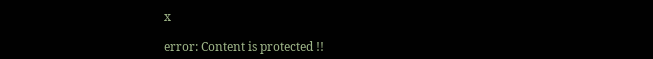x

error: Content is protected !!